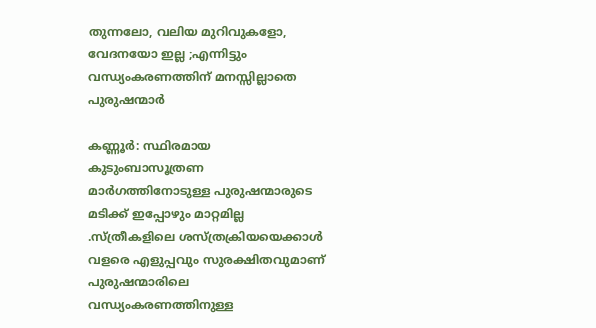തുന്നലോ, വലിയ മുറിവുകളോ, വേദനയോ ഇല്ല ;എന്നിട്ടും വന്ധ്യംകരണത്തിന് മനസ്സില്ലാതെ പുരുഷന്മാർ

കണ്ണൂർ: സ്ഥിരമായ കുടുംബാസൂത്രണ മാർഗത്തിനോടുള്ള പുരുഷന്മാരുടെ മടിക്ക് ഇപ്പോഴും മാറ്റമില്ല .സ്ത്രീകളിലെ ശസ്ത്രക്രിയയെക്കാൾ വളരെ എളുപ്പവും സുരക്ഷിതവുമാണ് പുരുഷന്മാരിലെ വന്ധ്യംകരണത്തിനുള്ള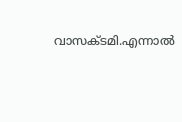വാസക്ടമി.എന്നാൽ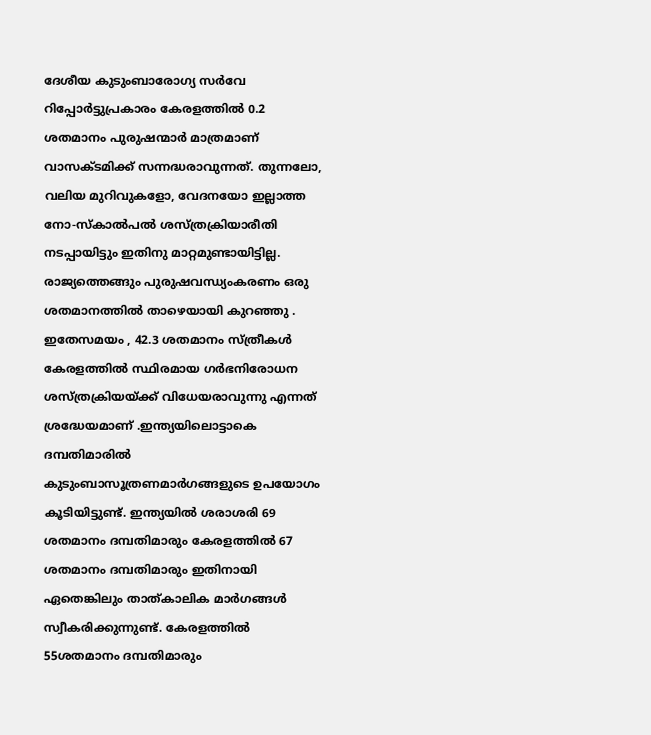ദേശീയ കുടുംബാരോഗ്യ സർവേ റിപ്പോർട്ടുപ്രകാരം കേരളത്തിൽ 0.2 ശതമാനം പുരുഷന്മാർ മാത്രമാണ് വാസക്ടമിക്ക് സന്നദ്ധരാവുന്നത്. തുന്നലോ, വലിയ മുറിവുകളോ, വേദനയോ ഇല്ലാത്ത നോ-സ്കാൽപൽ ശസ്ത്രക്രിയാരീതി നടപ്പായിട്ടും ഇതിനു മാറ്റമുണ്ടായിട്ടില്ല. രാജ്യത്തെങ്ങും പുരുഷവന്ധ്യംകരണം ഒരു ശതമാനത്തിൽ താഴെയായി കുറഞ്ഞു . ഇതേസമയം , 42.3 ശതമാനം സ്ത്രീകൾ കേരളത്തിൽ സ്ഥിരമായ ഗർഭനിരോധന ശസ്ത്രക്രിയയ്ക്ക് വിധേയരാവുന്നു എന്നത് ശ്രദ്ധേയമാണ് .ഇന്ത്യയിലൊട്ടാകെ ദമ്പതിമാരിൽ കുടുംബാസൂത്രണമാർഗങ്ങളുടെ ഉപയോഗം കൂടിയിട്ടുണ്ട്. ഇന്ത്യയിൽ ശരാശരി 69 ശതമാനം ദമ്പതിമാരും കേരളത്തിൽ 67 ശതമാനം ദമ്പതിമാരും ഇതിനായി ഏതെങ്കിലും താത്കാലിക മാർഗങ്ങൾ സ്വീകരിക്കുന്നുണ്ട്. കേരളത്തിൽ 55ശതമാനം ദമ്പതിമാരും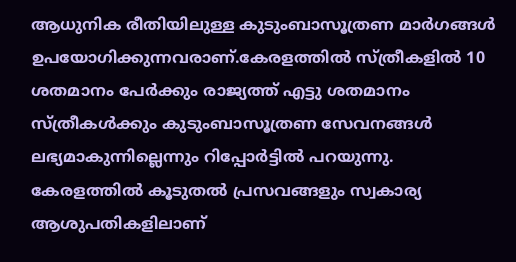ആധുനിക രീതിയിലുള്ള കുടുംബാസൂത്രണ മാർഗങ്ങൾ ഉപയോഗിക്കുന്നവരാണ്.കേരളത്തിൽ സ്ത്രീകളിൽ 10 ശതമാനം പേർക്കും രാജ്യത്ത് എട്ടു ശതമാനം സ്ത്രീകൾക്കും കുടുംബാസൂത്രണ സേവനങ്ങൾ ലഭ്യമാകുന്നില്ലെന്നും റിപ്പോർട്ടിൽ പറയുന്നു.
കേരളത്തിൽ കൂടുതൽ പ്രസവങ്ങളും സ്വകാര്യ ആശുപതികളിലാണ്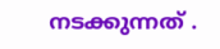നടക്കുന്നത് .